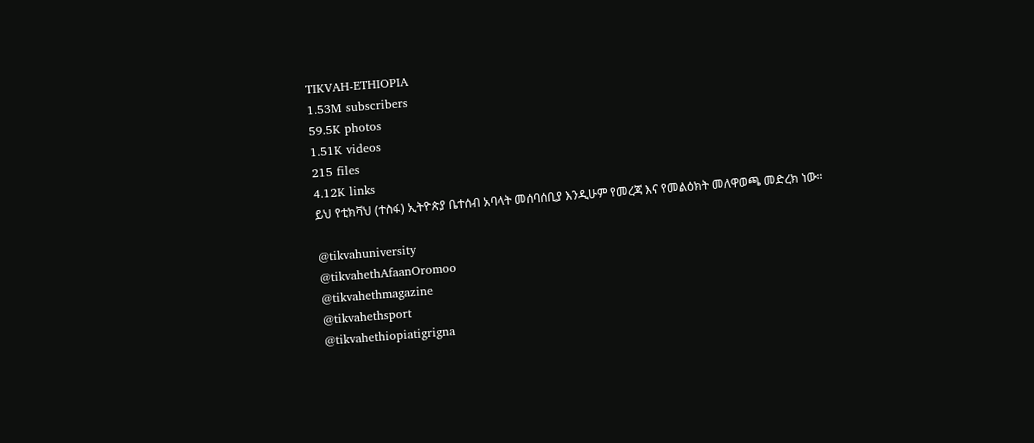TIKVAH-ETHIOPIA
1.53M subscribers
59.5K photos
1.51K videos
215 files
4.12K links
ይህ የቲክቫህ (ተስፋ) ኢትዮጵያ ቤተሰብ አባላት መሰባሰቢያ እንዲሁም የመረጃ እና የመልዕክት መለዋወጫ መድረክ ነው።

@tikvahuniversity
@tikvahethAfaanOromoo
@tikvahethmagazine
@tikvahethsport
@tikvahethiopiatigrigna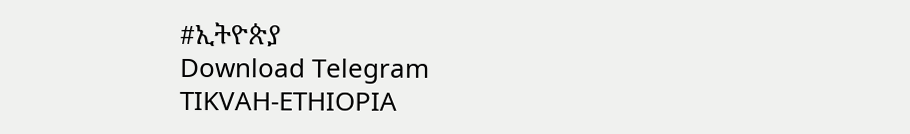#ኢትዮጵያ
Download Telegram
TIKVAH-ETHIOPIA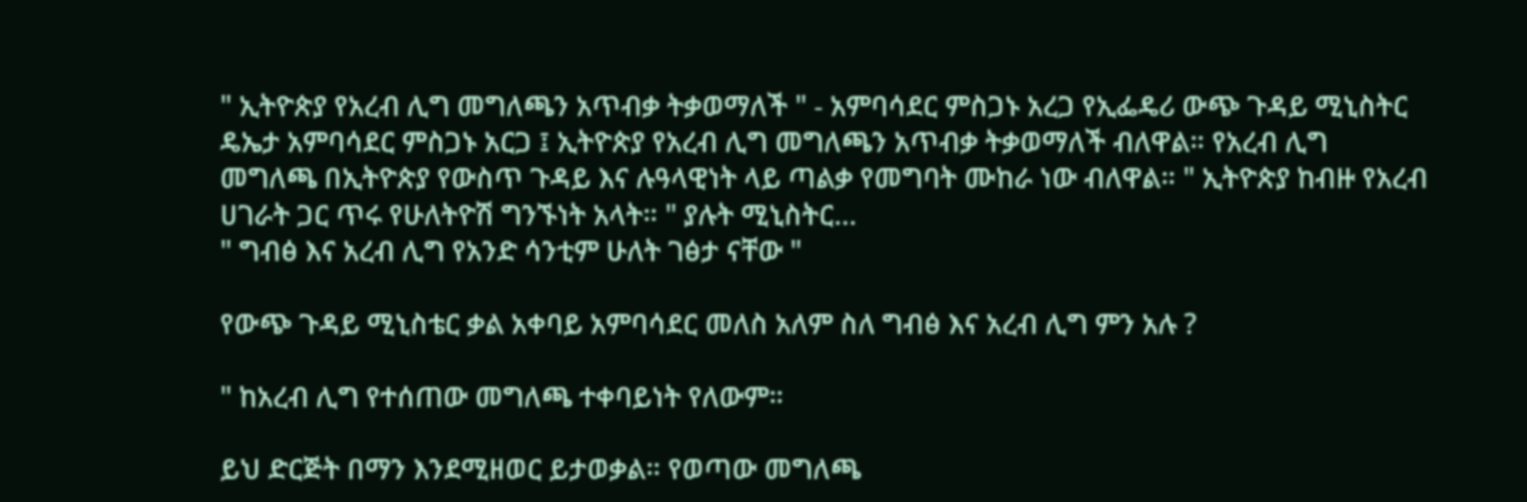" ኢትዮጵያ የአረብ ሊግ መግለጫን አጥብቃ ትቃወማለች " - አምባሳደር ምስጋኑ አረጋ የኢፌዴሪ ውጭ ጉዳይ ሚኒስትር ዴኤታ አምባሳደር ምስጋኑ አርጋ ፤ ኢትዮጵያ የአረብ ሊግ መግለጫን አጥብቃ ትቃወማለች ብለዋል። የአረብ ሊግ መግለጫ በኢትዮጵያ የውስጥ ጉዳይ እና ሉዓላዊነት ላይ ጣልቃ የመግባት ሙከራ ነው ብለዋል። " ኢትዮጵያ ከብዙ የአረብ ሀገራት ጋር ጥሩ የሁለትዮሽ ግንኙነት አላት። " ያሉት ሚኒስትር…
" ግብፅ እና አረብ ሊግ የአንድ ሳንቲም ሁለት ገፅታ ናቸው "

የውጭ ጉዳይ ሚኒስቴር ቃል አቀባይ አምባሳደር መለስ አለም ስለ ግብፅ እና አረብ ሊግ ምን አሉ ?

" ከአረብ ሊግ የተሰጠው መግለጫ ተቀባይነት የለውም።

ይህ ድርጅት በማን እንደሚዘወር ይታወቃል። የወጣው መግለጫ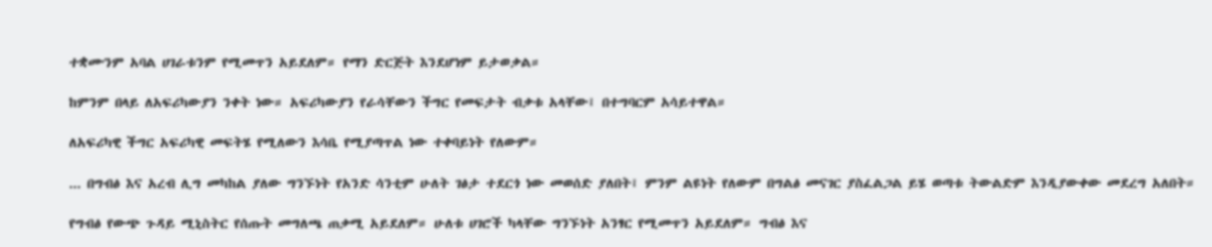ተቋሙንም አባል ሀገራቱንም የሚመጥን አይደለም። የማን ድርጅት እንደሆነም ይታወቃል።

ከምንም በላይ ለአፍሪካውያን ንቀት ነው። አፍሪካውያን የራሳቸውን ችግር የመፍታት ብቃቱ አላቸው፤ በተግባርም አሳይተዋል።

ለአፍሪካዊ ችግር አፍሪካዊ መፍትሄ የሚለውን እሳቤ የሚያጣጥል ነው ተቀባይነት የለውም።

... በግብፅ እና አረብ ሊግ መካከል ያለው ግንኙነት የአንድ ሳንቲም ሁለት ገፅታ ተደርጎ ነው መወሰድ ያለበት፤ ምንም ልዩነት የለውም በግልፅ መናገር ያስፈልጋል ይሄ ወጣቱ ትውልድም እንዲያውቀው መደረግ አለበት።

የግብፅ የውጭ ጉዳይ ሚኒስትር የሰጡት መግለጫ ጠቃሚ አይደለም። ሁለቱ ሀገሮች ካላቸው ግንኙነት አንፃር የሚመጥን አይደለም። ግብፅ እና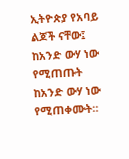ኢትዮጵያ የአባይ ልጆች ናቸው፤ ከአንድ ውሃ ነው የሚጠጡት ከአንድ ውሃ ነው የሚጠቀሙት።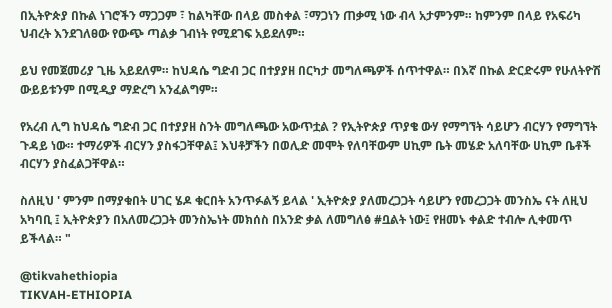በኢትዮጵያ በኩል ነገሮችን ማጋጋም ፣ ከልካቸው በላይ መስቀል ፣ማጋነን ጠቃሚ ነው ብላ አታምንም። ከምንም በላይ የአፍሪካ ህብረት እንደገለፀው የውጭ ጣልቃ ገብነት የሚደገፍ አይደለም።

ይህ የመጀመሪያ ጊዜ አይደለም። ከህዳሴ ግድብ ጋር በተያያዘ በርካታ መግለጫዎች ሰጥተዋል። በእኛ በኩል ድርድሩም የሁለትዮሽ ውይይቱንም በሚዲያ ማድረግ አንፈልግም።

የአረብ ሊግ ከህዳሴ ግድብ ጋር በተያያዘ ስንት መግለጫው አውጥቷል ? የኢትዮጵያ ጥያቄ ውሃ የማግኘት ሳይሆን ብርሃን የማግኘት ጉዳይ ነው። ተማሪዎች ብርሃን ያስፋጋቸዋል፤ እህቶቻችን በወሊድ መሞት የለባቸውም ሀኪም ቤት መሄድ አለባቸው ሀኪም ቤቶች ብርሃን ያስፈልጋቸዋል።

ስለዚህ ' ምንም በማያቁበት ሀገር ሄዶ ቁርበት አንጥፉልኝ ይላል ' ኢትዮጵያ ያለመረጋጋት ሳይሆን የመረጋጋት መንስኤ ናት ለዚህ አካባቢ ፤ ኢትዮጵያን በአለመረጋጋት መንስኤነት መክሰስ በአንድ ቃል ለመግለፅ #ቧልት ነው፤ የዘመኑ ቀልድ ተብሎ ሊቀመጥ ይችላል። "

@tikvahethiopia
TIKVAH-ETHIOPIA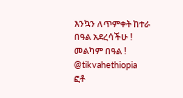እንኳን ለጥምቀት ከተራ በዓል አደረሳችሁ ! መልካም በዓል ! @tikvahethiopia
ፎቶ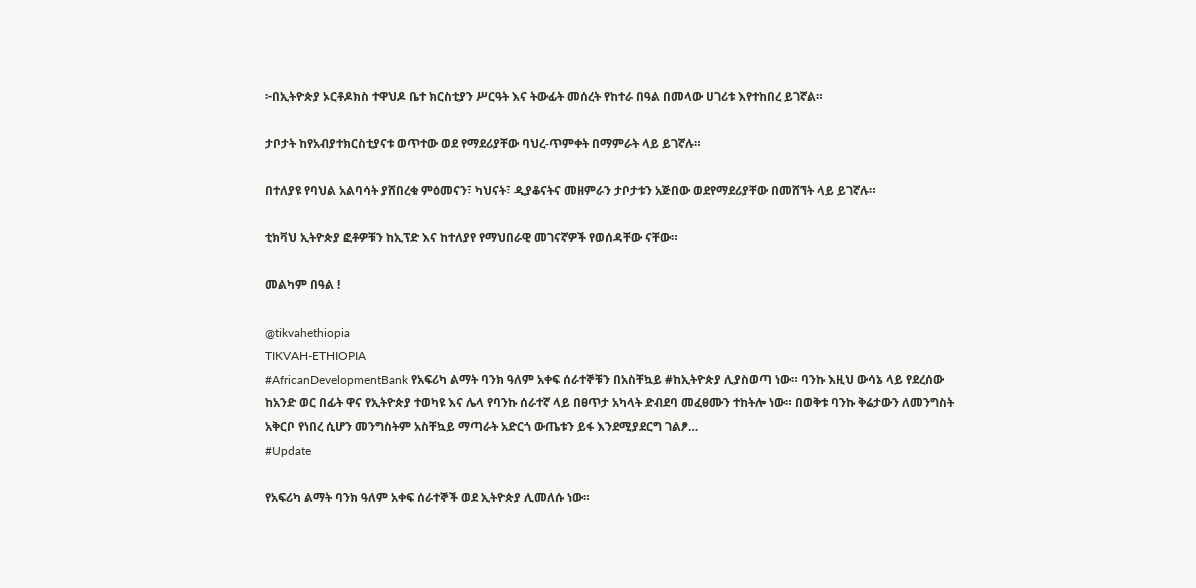፦በኢትዮጵያ ኦርቶዶክስ ተዋህዶ ቤተ ክርስቲያን ሥርዓት እና ትውፊት መሰረት የከተራ በዓል በመላው ሀገሪቱ እየተከበረ ይገኛል።

ታቦታት ከየአብያተክርስቲያናቱ ወጥተው ወደ የማደሪያቸው ባህረ-ጥምቀት በማምራት ላይ ይገኛሉ።

በተለያዩ የባህል አልባሳት ያሸበረቁ ምዕመናን፣ ካህናት፣ ዲያቆናትና መዘምራን ታቦታቱን አጅበው ወደየማደሪያቸው በመሸኘት ላይ ይገኛሉ።

ቲክቫህ ኢትዮጵያ ፎቶዎቹን ከኢፕድ እና ከተለያየ የማህበራዊ መገናኛዎች የወሰዳቸው ናቸው።

መልካም በዓል !

@tikvahethiopia
TIKVAH-ETHIOPIA
#AfricanDevelopmentBank የአፍሪካ ልማት ባንክ ዓለም አቀፍ ሰራተኞቹን በአስቸኳይ #ከኢትዮጵያ ሊያስወጣ ነው። ባንኩ እዚህ ውሳኔ ላይ የደረሰው ከአንድ ወር በፊት ዋና የኢትዮጵያ ተወካዩ እና ሌላ የባንኩ ሰራተኛ ላይ በፀጥታ አካላት ድብደባ መፈፀሙን ተከትሎ ነው። በወቅቱ ባንኩ ቅሬታውን ለመንግስት አቅርቦ የነበረ ሲሆን መንግስትም አስቸኳይ ማጣራት አድርጎ ውጤቱን ይፋ እንደሚያደርግ ገልፆ…
#Update

የአፍሪካ ልማት ባንክ ዓለም አቀፍ ሰራተኞች ወደ ኢትዮጵያ ሊመለሱ ነው።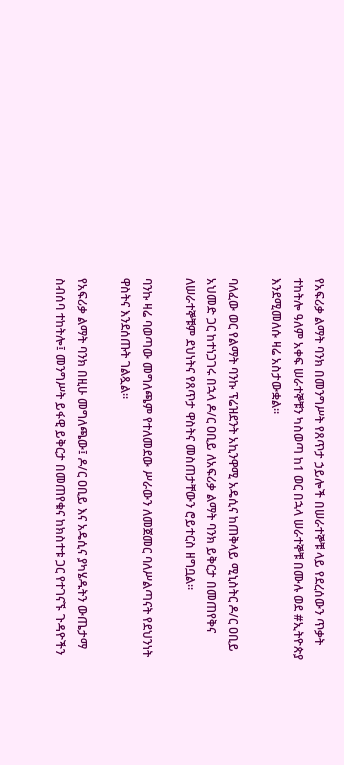የአፍሪቃ ልማት ባንክ በመንግሥት የጸጥታ ኃይሎች በሠራተኞቹ ላይ የደረሰውን ጥቃት ተከትሎ ዓለም አቀፍ ሠራተኞቹን ካስወጣ ከ1 ወር በኋላ ሠራተኞቹ በሙሉ ወደ #ኢትዮጵያ እንደሚመለሱ ዛሬ አስታውቋል።

ባለፈው ወር የልማት ባንኩ ፕሬዝደንት አኪንዋሚ አዴሲና ከጠቅላይ ሚኒስትር ዶ/ር ዐቢይ አህመድ ጋር ከተነጋገሩ በኋላ ዶ/ር ዐቢይ ለአፍሪቃ ልማት ባንክ ይቅርታ በመጠየቅና ለሠራተኞቹም ደህነትና የጸጥታ ዋስትና መስጠታቸውን ሮይተርስ ዘግቧል።

ባንኩ ዛሬ ባወጣው መግለጫም የተለመደው ሥራውን ለመጀመር ባለሥልጣናት የደህንነት ዋስትና እንደሰጡት ገልጿል።

የአፍሪቃ ልማት ባንክ በዚሁ መግለጫው፤ ዶ/ር ዐቢይ እና አዴሲና ያካሄዱትን ውጤታማ ስብሰባ ተከትሎ፤ መንግሥት ይፋዊ ይቅርታ በመጠየቁና ከክስተቱ ጋር የተገናኙ ጉዳዮችን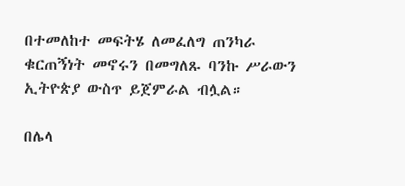በተመለከተ መፍትሄ ለመፈለግ ጠንካራ ቁርጠኝነት መኖሩን በመግለጹ ባንኩ ሥራውን ኢትዮጵያ ውስጥ ይጀምራል ብሏል።

በሌላ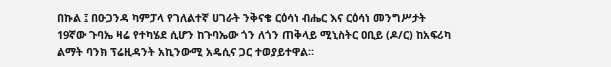በኩል ፤ በዑጋንዳ ካምፓላ የገለልተኛ ሀገራት ንቅናቄ ርዕሳነ ብሔር እና ርዕሳነ መንግሥታት 19ኛው ጉባኤ ዛሬ የተካሄደ ሲሆን ከጉባኤው ጎን ለጎን ጠቅላይ ሚኒስትር ዐቢይ (ዶ/ር) ከአፍሪካ ልማት ባንክ ፕሬዚዳንት አኪንውሚ አዴሲና ጋር ተወያይተዋል።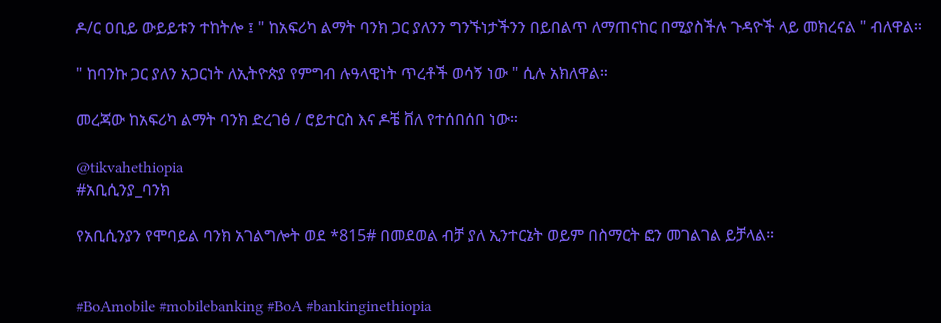ዶ/ር ዐቢይ ውይይቱን ተከትሎ ፤ " ከአፍሪካ ልማት ባንክ ጋር ያለንን ግንኙነታችንን በይበልጥ ለማጠናከር በሚያስችሉ ጉዳዮች ላይ መክረናል " ብለዋል፡፡

" ከባንኩ ጋር ያለን አጋርነት ለኢትዮጵያ የምግብ ሉዓላዊነት ጥረቶች ወሳኝ ነው " ሲሉ አክለዋል።

መረጃው ከአፍሪካ ልማት ባንክ ድረገፅ / ሮይተርስ እና ዶቼ ቨለ የተሰበሰበ ነው።

@tikvahethiopia
#አቢሲንያ_ባንክ

የአቢሲንያን የሞባይል ባንክ አገልግሎት ወደ *815# በመደወል ብቻ ያለ ኢንተርኔት ወይም በስማርት ፎን መገልገል ይቻላል።


#BoAmobile #mobilebanking #BoA #bankinginethiopia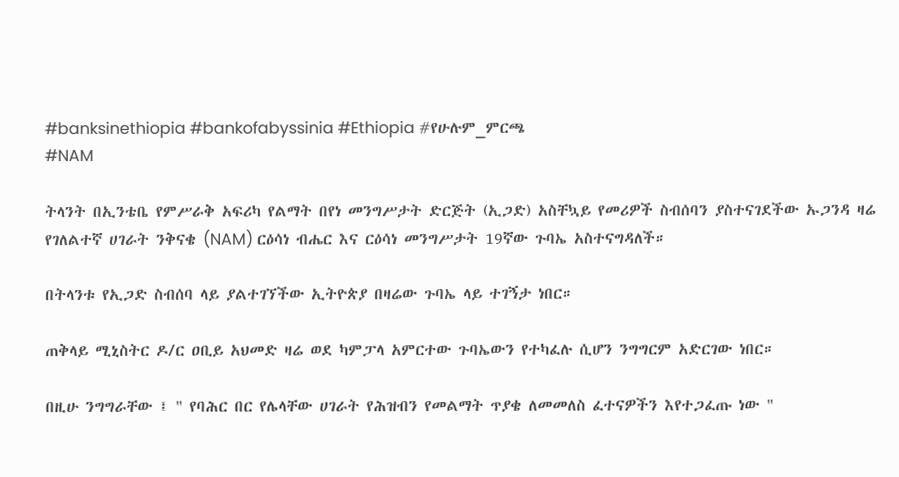#banksinethiopia #bankofabyssinia #Ethiopia #የሁሉም_ምርጫ
#NAM

ትላንት በኢንቴቤ የምሥራቅ አፍሪካ የልማት በየነ መንግሥታት ድርጅት (ኢጋድ) አስቸኳይ የመሪዎች ስብሰባን ያስተናገደችው ኡጋንዳ ዛሬ የገለልተኛ ሀገራት ንቅናቄ (NAM) ርዕሳነ ብሔር እና ርዕሳነ መንግሥታት 19ኛው ጉባኤ አስተናግዳለች።

በትላንቱ የኢጋድ ስብሰባ ላይ ያልተገኘችው ኢትዮጵያ በዛሬው ጉባኤ ላይ ተገኝታ ነበር።

ጠቅላይ ሚኒስትር ዶ/ር ዐቢይ አህመድ ዛሬ ወደ ካምፓላ አምርተው ጉባኤውን የተካፈሉ ሲሆን ንግግርም አድርገው ነበር።

በዚሁ ንግግራቸው ፤ " የባሕር በር የሌላቸው ሀገራት የሕዝብን የመልማት ጥያቄ ለመመለስ ፈተናዎችን እየተጋፈጡ ነው "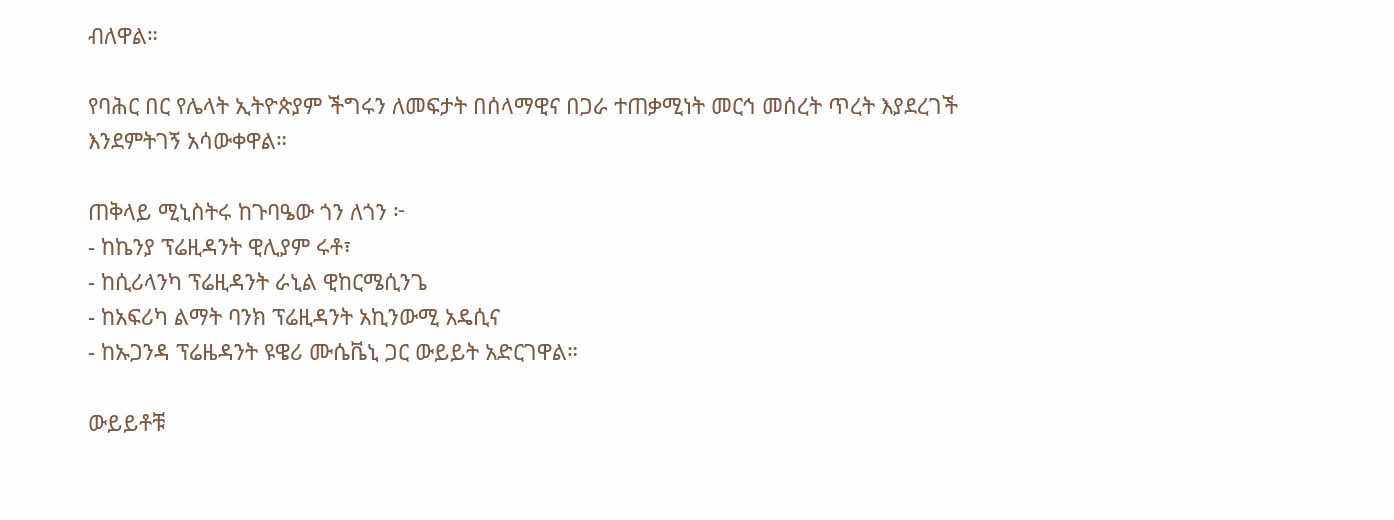ብለዋል።

የባሕር በር የሌላት ኢትዮጵያም ችግሩን ለመፍታት በሰላማዊና በጋራ ተጠቃሚነት መርኅ መሰረት ጥረት እያደረገች እንደምትገኝ አሳውቀዋል።

ጠቅላይ ሚኒስትሩ ከጉባዔው ጎን ለጎን ፦
- ከኬንያ ፕሬዚዳንት ዊሊያም ሩቶ፣
- ከሲሪላንካ ፕሬዚዳንት ራኒል ዊከርሜሲንጌ
- ከአፍሪካ ልማት ባንክ ፕሬዚዳንት አኪንውሚ አዴሲና
- ከኡጋንዳ ፕሬዜዳንት ዩዌሪ ሙሴቬኒ ጋር ውይይት አድርገዋል።

ውይይቶቹ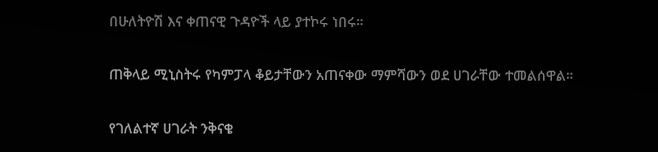በሁለትዮሽ እና ቀጠናዊ ጉዳዮች ላይ ያተኮሩ ነበሩ።

ጠቅላይ ሚኒስትሩ የካምፓላ ቆይታቸውን አጠናቀው ማምሻውን ወደ ሀገራቸው ተመልሰዋል።

የገለልተኛ ሀገራት ንቅናቄ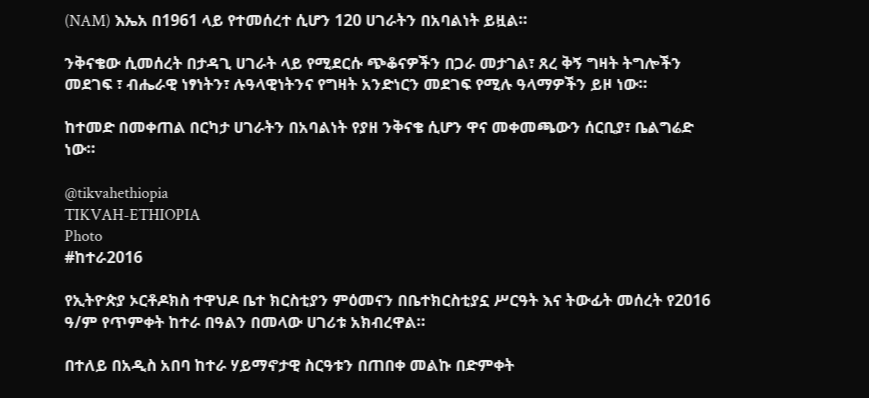(NAM) እኤአ በ1961 ላይ የተመሰረተ ሲሆን 120 ሀገራትን በአባልነት ይዟል።

ንቅናቄው ሲመሰረት በታዳጊ ሀገራት ላይ የሚደርሱ ጭቆናዎችን በጋራ መታገል፣ ጸረ ቅኝ ግዛት ትግሎችን መደገፍ ፣ ብሔራዊ ነፃነትን፣ ሉዓላዊነትንና የግዛት አንድነርን መደገፍ የሚሉ ዓላማዎችን ይዞ ነው።

ከተመድ በመቀጠል በርካታ ሀገራትን በአባልነት የያዘ ንቅናቄ ሲሆን ዋና መቀመጫውን ሰርቢያ፣ ቤልግሬድ ነው።

@tikvahethiopia
TIKVAH-ETHIOPIA
Photo
#ከተራ2016

የኢትዮጵያ ኦርቶዶክስ ተዋህዶ ቤተ ክርስቲያን ምዕመናን በቤተክርስቲያኗ ሥርዓት እና ትውፊት መሰረት የ2016 ዓ/ም የጥምቀት ከተራ በዓልን በመላው ሀገሪቱ አክብረዋል።

በተለይ በአዲስ አበባ ከተራ ሃይማኖታዊ ስርዓቱን በጠበቀ መልኩ በድምቀት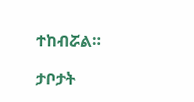ተከብሯል።

ታቦታት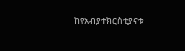ከየአብያተክርስቲያናቱ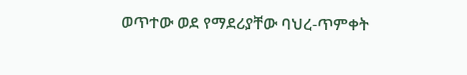ወጥተው ወደ የማደሪያቸው ባህረ-ጥምቀት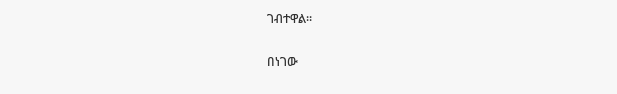ገብተዋል።

በነገው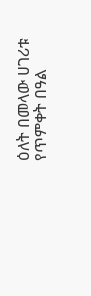ዕለት በመላው ሀገሪቱ የጥምቀት በዓል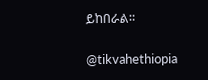ይከበራል።

@tikvahethiopia